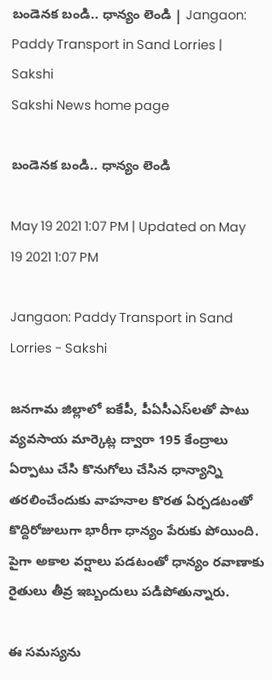బండెనక బండి.. ధాన్యం లెండి | Jangaon: Paddy Transport in Sand Lorries | Sakshi
Sakshi News home page

బండెనక బండి.. ధాన్యం లెండి

May 19 2021 1:07 PM | Updated on May 19 2021 1:07 PM

Jangaon: Paddy Transport in Sand Lorries - Sakshi

జనగామ జిల్లాలో ఐకేపీ, పీఏసీఎస్‌లతో పాటు వ్యవసాయ మార్కెట్ల ద్వారా 195 కేంద్రాలు ఏర్పాటు చేసి కొనుగోలు చేసిన ధాన్యాన్ని తరలించేందుకు వాహనాల కొరత ఏర్పడటంతో కొద్దిరోజులుగా భారీగా ధాన్యం పేరుకు పోయింది. పైగా అకాల వర్షాలు పడటంతో ధాన్యం రవాణాకు రైతులు తీవ్ర ఇబ్బందులు పడిపోతున్నారు.

ఈ సమస్యను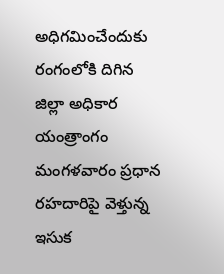అధిగమించేందుకు రంగంలోకి దిగిన జిల్లా అధికార యంత్రాంగం మంగళవారం ప్రధాన రహదారిపై వెళ్తున్న ఇసుక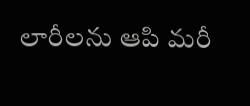లారీలను ఆపి మరీ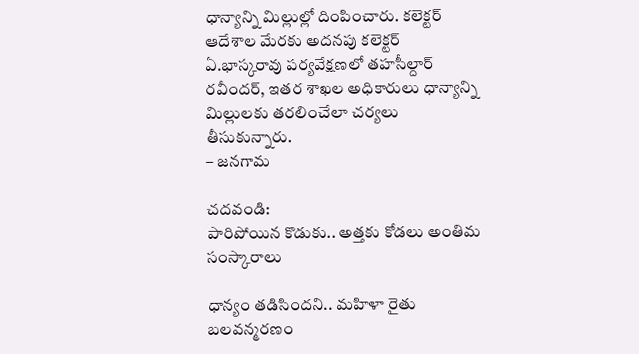ధాన్యాన్ని మిల్లుల్లో దింపించారు. కలెక్టర్‌ ఆదేశాల మేరకు అదనపు కలెక్టర్‌ ఏ.భాస్కరావు పర్యవేక్షణలో తహసీల్దార్‌ రవీందర్, ఇతర శాఖల అధికారులు ధాన్యాన్ని మిల్లులకు తరలించేలా చర్యలు తీసుకున్నారు.
– జనగామ

చదవండి:
పారిపోయిన కొడుకు.. అత్తకు కోడలు అంతిమ సంస్కారాలు

ధాన్యం తడిసిందని.. మహిళా రైతు బలవన్మరణం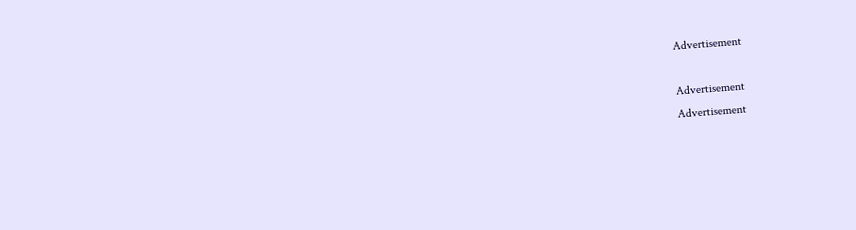Advertisement

Advertisement
Advertisement